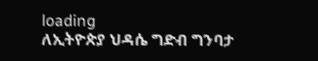loading
ለኢትዮጵያ ህዳሴ ግድብ ግንባታ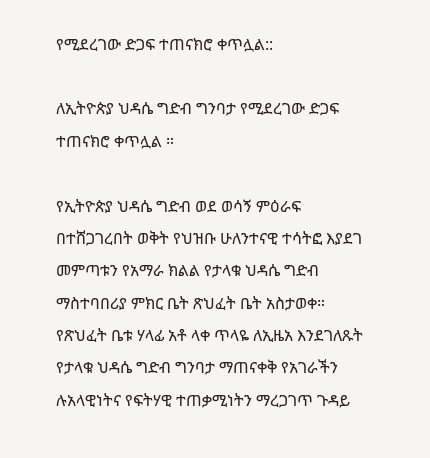የሚደረገው ድጋፍ ተጠናክሮ ቀጥሏል::

ለኢትዮጵያ ህዳሴ ግድብ ግንባታ የሚደረገው ድጋፍ ተጠናክሮ ቀጥሏል ።

የኢትዮጵያ ህዳሴ ግድብ ወደ ወሳኝ ምዕራፍ በተሸጋገረበት ወቅት የህዝቡ ሁለንተናዊ ተሳትፎ እያደገ መምጣቱን የአማራ ክልል የታላቁ ህዳሴ ግድብ ማስተባበሪያ ምክር ቤት ጽህፈት ቤት አስታወቀ።
የጽህፈት ቤቱ ሃላፊ አቶ ላቀ ጥላዬ ለኢዜአ እንደገለጹት የታላቁ ህዳሴ ግድብ ግንባታ ማጠናቀቅ የአገራችን ሉአላዊነትና የፍትሃዊ ተጠቃሚነትን ማረጋገጥ ጉዳይ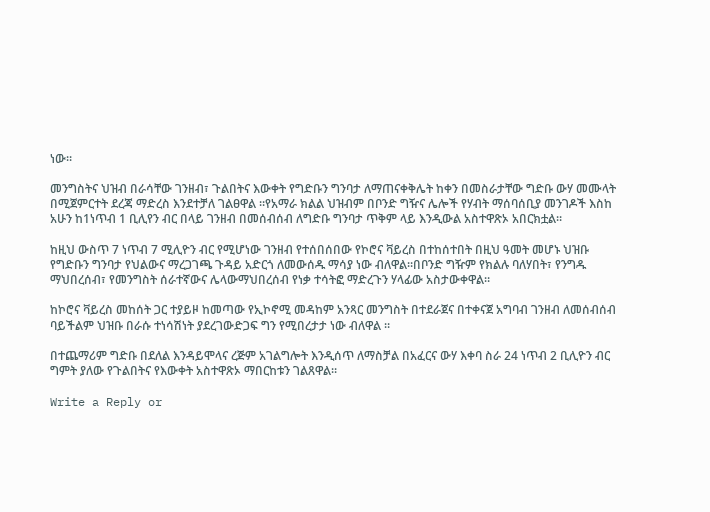ነው።

መንግስትና ህዝብ በራሳቸው ገንዘብ፣ ጉልበትና እውቀት የግድቡን ግንባታ ለማጠናቀቅሌት ከቀን በመስራታቸው ግድቡ ውሃ መሙላት በሚጀምርተት ደረጃ ማድረስ እንደተቻለ ገልፀዋል ።የአማራ ክልል ህዝብም በቦንድ ግዥና ሌሎች የሃብት ማሰባሰቢያ መንገዶች እስከ አሁን ከ1ነጥብ 1 ቢሊየን ብር በላይ ገንዘብ በመሰብሰብ ለግድቡ ግንባታ ጥቅም ላይ እንዲውል አስተዋጽኦ አበርክቷል።

ከዚህ ውስጥ 7 ነጥብ 7 ሚሊዮን ብር የሚሆነው ገንዘብ የተሰበሰበው የኮሮና ቫይረስ በተከሰተበት በዚህ ዓመት መሆኑ ህዝቡ የግድቡን ግንባታ የህልውና ማረጋገጫ ጉዳይ አድርጎ ለመውሰዱ ማሳያ ነው ብለዋል።በቦንድ ግዥም የክልሉ ባለሃበት፣ የንግዱ ማህበረሰብ፣ የመንግስት ሰራተኛውና ሌላውማህበረሰብ የነቃ ተሳትፎ ማድረጉን ሃላፊው አስታውቀዋል።

ከኮሮና ቫይረስ መከሰት ጋር ተያይዞ ከመጣው የኢኮኖሚ መዳከም አንጻር መንግስት በተደራጀና በተቀናጀ አግባብ ገንዘብ ለመሰብሰብ ባይችልም ህዝቡ በራሱ ተነሳሽነት ያደረገውድጋፍ ግን የሚበረታታ ነው ብለዋል ።

በተጨማሪም ግድቡ በደለል እንዳይሞላና ረጅም አገልግሎት እንዲሰጥ ለማስቻል በአፈርና ውሃ እቀባ ስራ 24 ነጥብ 2 ቢሊዮን ብር ግምት ያለው የጉልበትና የእውቀት አስተዋጽኦ ማበርከቱን ገልጸዋል።

Write a Reply or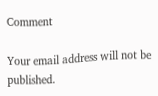Comment

Your email address will not be published.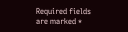Required fields are marked *